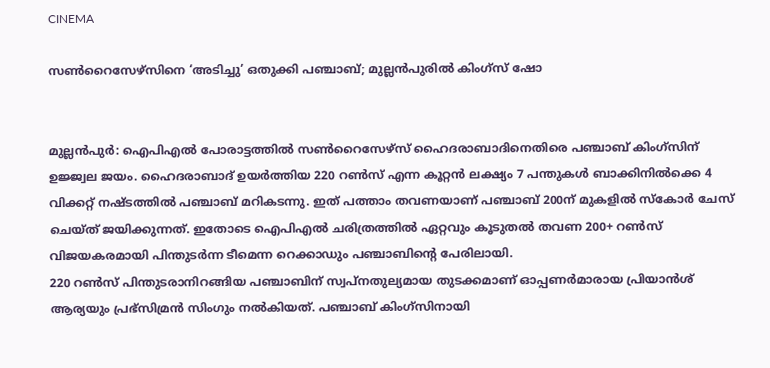CINEMA

സൺറൈസേഴ്സിനെ ‘അടിച്ചു’ ഒതുക്കി പഞ്ചാബ്; മുല്ലൻപുരിൽ കിംഗ്‌സ് ഷോ


മുല്ലൻപുർ: ഐപിഎൽ പോരാട്ടത്തിൽ സൺറൈസേഴ്സ് ഹൈദരാബാദിനെതിരെ പഞ്ചാബ് കിംഗ്‌‌സിന് ഉജ്ജ്വല ജയം. ഹൈദരാബാദ് ഉയർത്തിയ 220 റൺസ് എന്ന കൂറ്റൻ ലക്ഷ്യം 7 പന്തുകൾ ബാക്കിനിൽക്കെ 4 വിക്കറ്റ് നഷ്ടത്തിൽ പഞ്ചാബ് മറികടന്നു. ഇത് പത്താം തവണയാണ് പഞ്ചാബ് 200ന് മുകളിൽ സ്‌കോർ ചേസ് ചെയ്ത് ജയിക്കുന്നത്. ഇതോടെ ഐപിഎൽ ചരിത്രത്തിൽ ഏറ്റവും കൂടുതൽ തവണ 200+ റൺസ് വിജയകരമായി പിന്തുടർന്ന ടീമെന്ന റെക്കാഡും പഞ്ചാബിന്റെ പേരിലായി.
220 റൺസ് പിന്തുടരാനിറങ്ങിയ പഞ്ചാബിന് സ്വപ്‌നതുല്യമായ തുടക്കമാണ് ഓപ്പണർമാരായ പ്രിയാൻശ് ആര്യയും പ്രഭ്‌സിമ്രൻ സിംഗും നൽകിയത്. പഞ്ചാബ് കിംഗ്‌സിനായി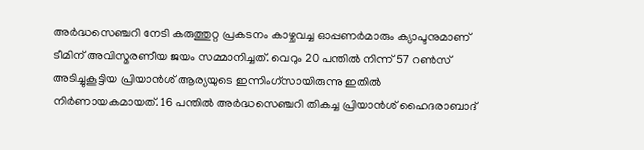അർദ്ധസെഞ്ചറി നേടി കരുത്തുറ്റ പ്രകടനം കാഴ്ചവച്ച ഓപ്പണർമാരും ക്യാപ്ടനുമാണ് ടീമിന് അവിസ്മരണീയ ജയം സമ്മാനിച്ചത്. വെറും 20 പന്തിൽ നിന്ന് 57 റൺസ് അടിച്ചുകൂട്ടിയ പ്രിയാൻശ് ആര്യയുടെ ഇന്നിംഗ്‌സായിരുന്നു ഇതിൽ നിർണായകമായത്. 16 പന്തിൽ അർദ്ധസെഞ്ചറി തികച്ച പ്രിയാൻശ് ഹൈദരാബാദ്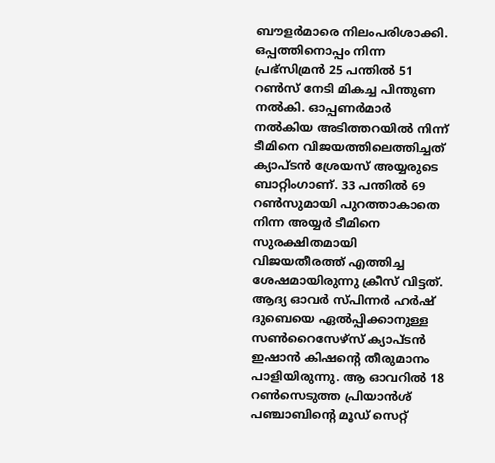ബൗളർമാരെ നിലംപരിശാക്കി. ഒപ്പത്തിനൊപ്പം നിന്ന പ്രഭ്‌സിമ്രൻ 25 പന്തിൽ 51 റൺസ് നേടി മികച്ച പിന്തുണ നൽകി. ഓപ്പണർമാർ നൽകിയ അടിത്തറയിൽ നിന്ന് ടീമിനെ വിജയത്തിലെത്തിച്ചത് ക്യാപ്ടൻ ശ്രേയസ് അയ്യരുടെ ബാറ്റിംഗാണ്. 33 പന്തിൽ 69 റൺസുമായി പുറത്താകാതെ നിന്ന അയ്യർ ടീമിനെ സുരക്ഷിതമായി വിജയതീരത്ത് എത്തിച്ച ശേഷമായിരുന്നു ക്രീസ് വിട്ടത്. ആദ്യ ഓവർ സ്പിന്നർ ഹർഷ് ദുബെയെ ഏൽപ്പിക്കാനുള്ള സൺറൈസേഴ്സ് ക്യാപ്ടൻ ഇഷാൻ കിഷന്റെ തീരുമാനം പാളിയിരുന്നു. ആ ഓവറിൽ 18 റൺസെടുത്ത പ്രിയാൻശ് പഞ്ചാബിന്റെ മൂഡ് സെറ്റ്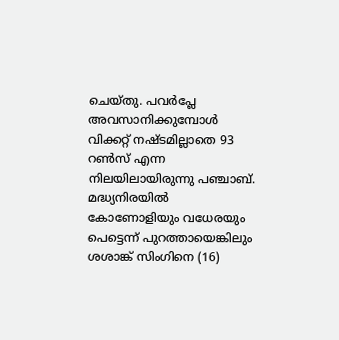ചെയ്തു. പവർപ്ലേ അവസാനിക്കുമ്പോൾ വിക്കറ്റ് നഷ്ടമില്ലാതെ 93 റൺസ് എന്ന നിലയിലായിരുന്നു പഞ്ചാബ്. മദ്ധ്യനിരയിൽ കോണോളിയും വധേരയും പെട്ടെന്ന് പുറത്തായെങ്കിലും ശശാങ്ക് സിംഗിനെ (16)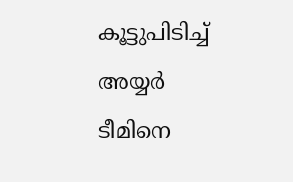കൂട്ടുപിടിച്ച് അയ്യർ ടീമിനെ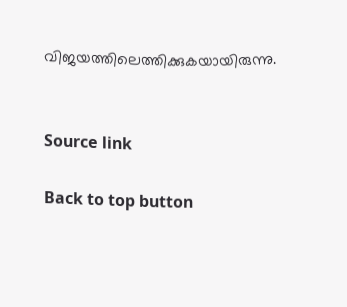വിജയത്തിലെത്തിക്കുകയായിരുന്നു.


Source link

Back to top button